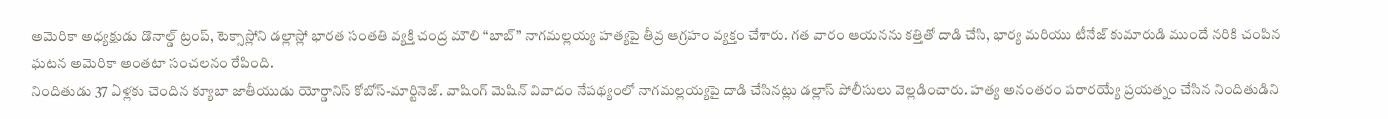అమెరికా అధ్యక్షుడు డొనాల్డ్ ట్రంప్, టెక్సాస్లోని డల్లాస్లో భారత సంతతి వ్యక్తి చంద్ర మౌలి “బాబ్” నాగమల్లయ్య హత్యపై తీవ్ర ఆగ్రహం వ్యక్తం చేశారు. గత వారం ఆయనను కత్తితో దాడి చేసి, భార్య మరియు టీనేజ్ కుమారుడి ముందే నరికి చంపిన ఘటన అమెరికా అంతటా సంచలనం రేపింది.
నిందితుడు 37 ఏళ్లకు చెందిన క్యూబా జాతీయుడు యోర్డానిస్ కోబోస్-మార్టినెజ్. వాషింగ్ మెషిన్ వివాదం నేపథ్యంలో నాగమల్లయ్యపై దాడి చేసినట్లు డల్లాస్ పోలీసులు వెల్లడించారు. హత్య అనంతరం పరారయ్యే ప్రయత్నం చేసిన నిందితుడిని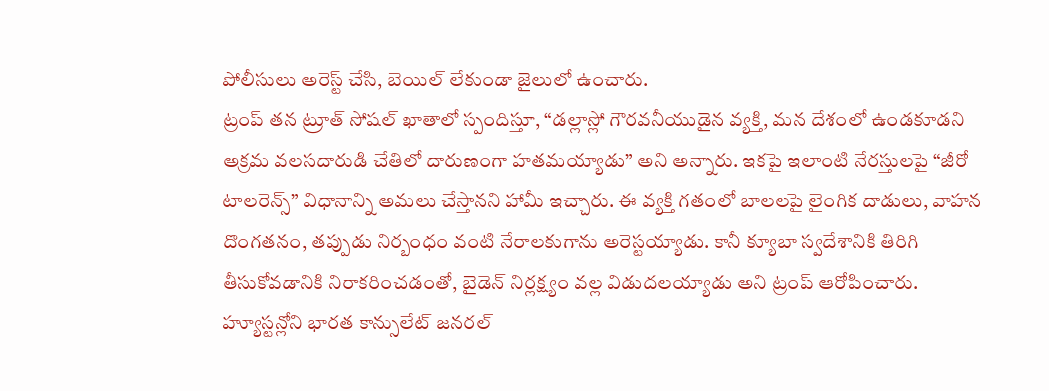పోలీసులు అరెస్ట్ చేసి, బెయిల్ లేకుండా జైలులో ఉంచారు.
ట్రంప్ తన ట్రూత్ సోషల్ ఖాతాలో స్పందిస్తూ, “డల్లాస్లో గౌరవనీయుడైన వ్యక్తి, మన దేశంలో ఉండకూడని అక్రమ వలసదారుడి చేతిలో దారుణంగా హతమయ్యాడు” అని అన్నారు. ఇకపై ఇలాంటి నేరస్తులపై “జీరో టాలరెన్స్” విధానాన్ని అమలు చేస్తానని హామీ ఇచ్చారు. ఈ వ్యక్తి గతంలో బాలలపై లైంగిక దాడులు, వాహన దొంగతనం, తప్పుడు నిర్బంధం వంటి నేరాలకుగాను అరెస్టయ్యాడు. కానీ క్యూబా స్వదేశానికి తిరిగి తీసుకోవడానికి నిరాకరించడంతో, బైడెన్ నిర్లక్ష్యం వల్ల విడుదలయ్యాడు అని ట్రంప్ ఆరోపించారు.
హ్యూస్టన్లోని భారత కాన్సులేట్ జనరల్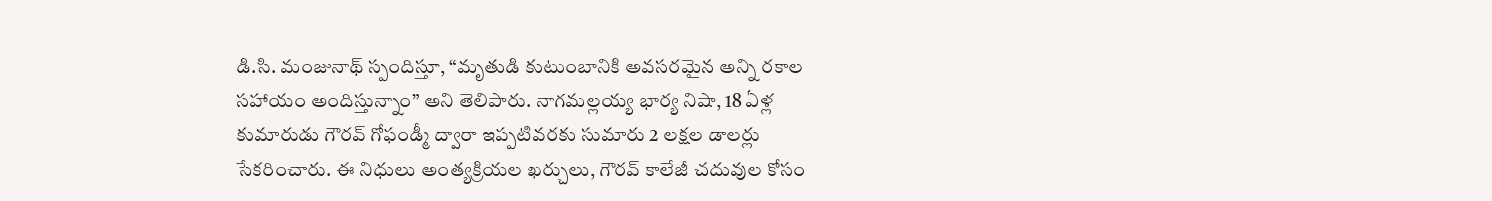డి.సి. మంజునాథ్ స్పందిస్తూ, “మృతుడి కుటుంబానికి అవసరమైన అన్ని రకాల సహాయం అందిస్తున్నాం” అని తెలిపారు. నాగమల్లయ్య భార్య నిషా, 18 ఏళ్ల కుమారుడు గౌరవ్ గోఫండ్మీ ద్వారా ఇప్పటివరకు సుమారు 2 లక్షల డాలర్లు సేకరించారు. ఈ నిధులు అంత్యక్రియల ఖర్చులు, గౌరవ్ కాలేజీ చదువుల కోసం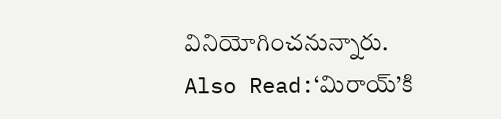వినియోగించనున్నారు.
Also Read:‘మిరాయ్’కి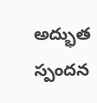అద్భుత స్పందన